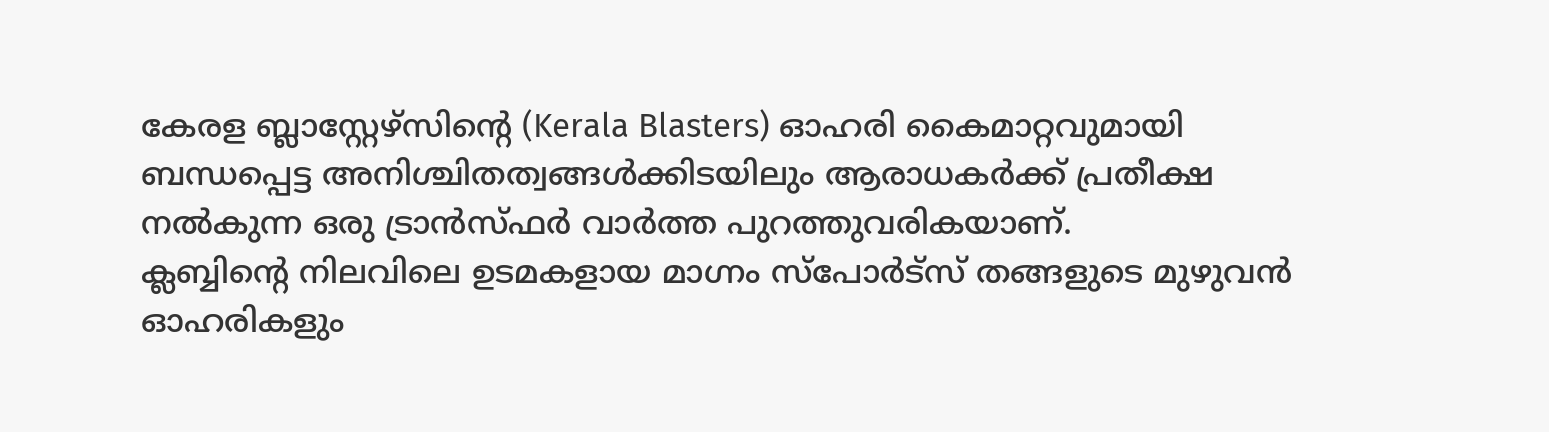കേരള ബ്ലാസ്റ്റേഴ്സിന്റെ (Kerala Blasters) ഓഹരി കൈമാറ്റവുമായി ബന്ധപ്പെട്ട അനിശ്ചിതത്വങ്ങൾക്കിടയിലും ആരാധകർക്ക് പ്രതീക്ഷ നൽകുന്ന ഒരു ട്രാൻസ്ഫർ വാർത്ത പുറത്തുവരികയാണ്.
ക്ലബ്ബിന്റെ നിലവിലെ ഉടമകളായ മാഗ്നം സ്പോർട്സ് തങ്ങളുടെ മുഴുവൻ ഓഹരികളും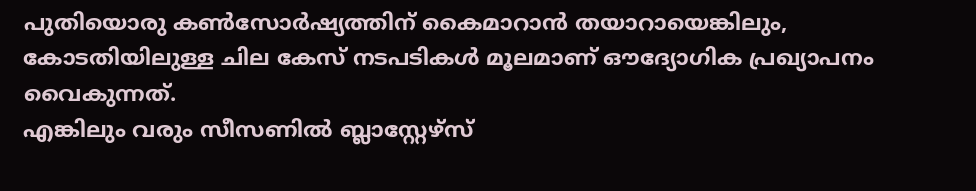പുതിയൊരു കൺസോർഷ്യത്തിന് കൈമാറാൻ തയാറായെങ്കിലും, കോടതിയിലുള്ള ചില കേസ് നടപടികൾ മൂലമാണ് ഔദ്യോഗിക പ്രഖ്യാപനം വൈകുന്നത്.
എങ്കിലും വരും സീസണിൽ ബ്ലാസ്റ്റേഴ്സ്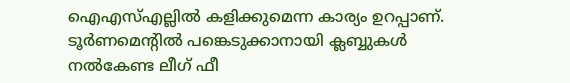ഐഎസ്എല്ലിൽ കളിക്കുമെന്ന കാര്യം ഉറപ്പാണ്. ടൂർണമെന്റിൽ പങ്കെടുക്കാനായി ക്ലബ്ബുകൾ നൽകേണ്ട ലീഗ് ഫീ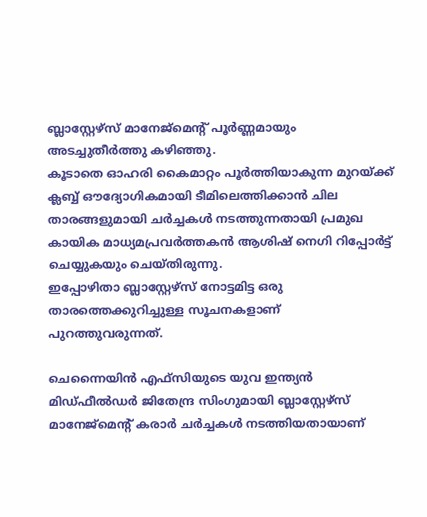ബ്ലാസ്റ്റേഴ്സ് മാനേജ്മെന്റ് പൂർണ്ണമായും അടച്ചുതീർത്തു കഴിഞ്ഞു.
കൂടാതെ ഓഹരി കൈമാറ്റം പൂർത്തിയാകുന്ന മുറയ്ക്ക് ക്ലബ്ബ് ഔദ്യോഗികമായി ടീമിലെത്തിക്കാൻ ചില താരങ്ങളുമായി ചർച്ചകൾ നടത്തുന്നതായി പ്രമുഖ കായിക മാധ്യമപ്രവർത്തകൻ ആശിഷ് നെഗി റിപ്പോർട്ട് ചെയ്യുകയും ചെയ്തിരുന്നു.
ഇപ്പോഴിതാ ബ്ലാസ്റ്റേഴ്സ് നോട്ടമിട്ട ഒരു താരത്തെക്കുറിച്ചുള്ള സൂചനകളാണ് പുറത്തുവരുന്നത്.

ചെന്നൈയിൻ എഫ്സിയുടെ യുവ ഇന്ത്യൻ മിഡ്ഫീൽഡർ ജിതേന്ദ്ര സിംഗുമായി ബ്ലാസ്റ്റേഴ്സ് മാനേജ്മെന്റ് കരാർ ചർച്ചകൾ നടത്തിയതായാണ്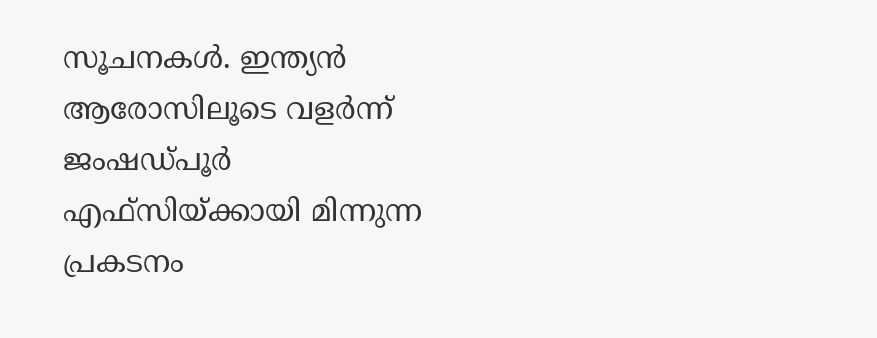സൂചനകൾ. ഇന്ത്യൻ ആരോസിലൂടെ വളർന്ന് ജംഷഡ്പൂർ എഫ്സിയ്ക്കായി മിന്നുന്ന പ്രകടനം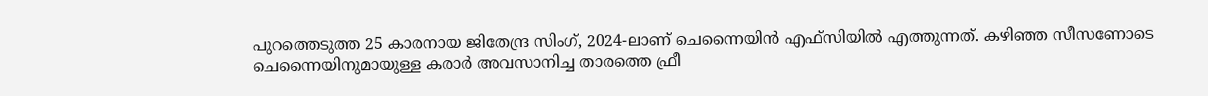പുറത്തെടുത്ത 25 കാരനായ ജിതേന്ദ്ര സിംഗ്, 2024-ലാണ് ചെന്നൈയിൻ എഫ്സിയിൽ എത്തുന്നത്. കഴിഞ്ഞ സീസണോടെ ചെന്നൈയിനുമായുള്ള കരാർ അവസാനിച്ച താരത്തെ ഫ്രീ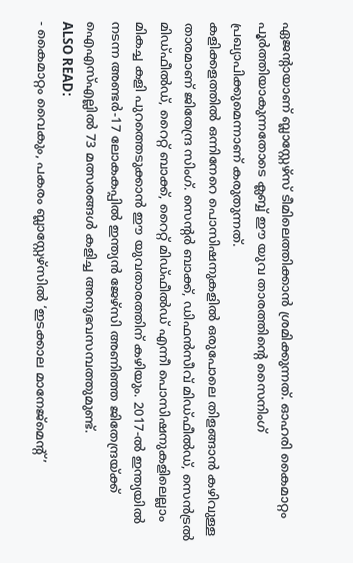ഏജന്റായാണ് ബ്ലാസ്റ്റേഴ്സ് ടീമിലെത്തിക്കാൻ ശ്രമിക്കുന്നത്. ഓഹരി കൈമാറ്റം പൂർത്തിയാകുന്നതോടെ ക്ലബ്ബ് ഈ യുവ താരത്തിന്റെ സൈനിംഗ് പ്രഖ്യാപിക്കുമെന്നാണ് കരുതുന്നത്.
കളിക്കളത്തിൽ ഒന്നിനേറെ പൊസിഷനുകളിൽ ഒരുപോലെ തിളങ്ങാൻ കഴിവുള്ള താരമാണ് ജിതേന്ദ്ര സിംഗ്. സെന്റർ ബാക്ക്, ഡിഫൻസീവ് മിഡ്ഫീൽഡ്, സെൻട്രൽ മിഡ്ഫീൽഡ്, റൈറ്റ് ബാക്ക്, റൈറ്റ് മിഡ്ഫീൽഡ് എന്നീ പൊസിഷനുകളിലെല്ലാം മികച്ച കളി പുറത്തെടുക്കാൻ ഈ യുവതാരത്തിന് കഴിയും. 2017-ൽ ഇന്ത്യയിൽ നടന്ന അണ്ടർ-17 ലോകകപ്പിൽ ഇന്ത്യൻ ജേഴ്സി അണിഞ്ഞ ജിതേന്ദ്രയ്ക്ക് ഐഎസ്എല്ലിൽ 73 മത്സരങ്ങൾ കളിച്ച അനുഭവസമ്പത്തുമുണ്ട്.
ALSO READ:
- കൈമാറ്റം വൈകും, പകരം ബ്ലാസ്റ്റേഴ്സിൽ ‘ഇടക്കാല മാനേജ്മെന്റ്’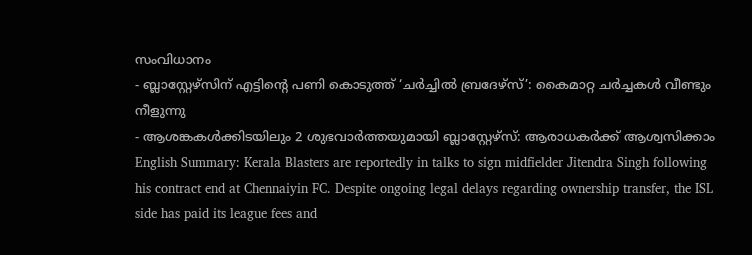സംവിധാനം
- ബ്ലാസ്റ്റേഴ്സിന് എട്ടിന്റെ പണി കൊടുത്ത് ‘ചർച്ചിൽ ബ്രദേഴ്സ്’: കൈമാറ്റ ചർച്ചകൾ വീണ്ടും നീളുന്നു
- ആശങ്കകൾക്കിടയിലും 2 ശുഭവാർത്തയുമായി ബ്ലാസ്റ്റേഴ്സ്: ആരാധകർക്ക് ആശ്വസിക്കാം
English Summary: Kerala Blasters are reportedly in talks to sign midfielder Jitendra Singh following his contract end at Chennaiyin FC. Despite ongoing legal delays regarding ownership transfer, the ISL side has paid its league fees and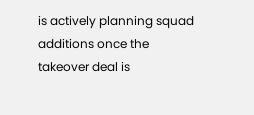is actively planning squad additions once the takeover deal is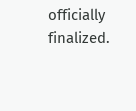officially finalized.